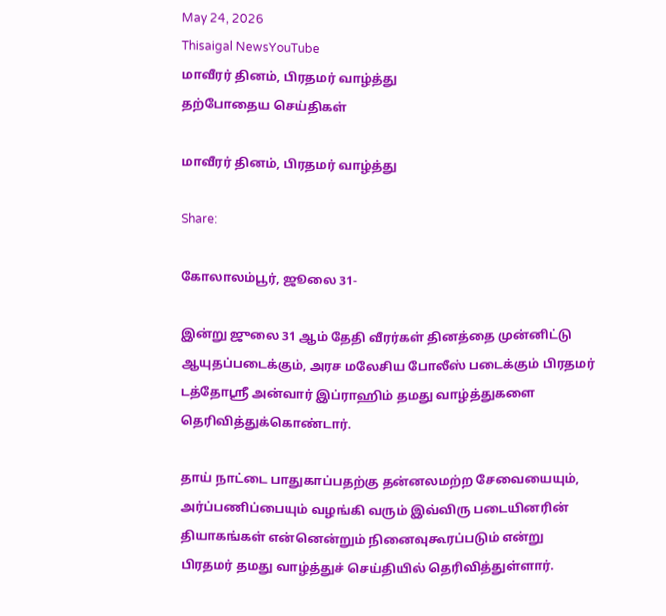May 24, 2026
Thisaigal NewsYouTube
மாவீரர் தினம், பிரதமர் வாழ்த்து
தற்போதைய செய்திகள்

மாவீரர் தினம், பிரதமர் வாழ்த்து

Share:

கோலாலம்பூர், ஜூலை 31-

இன்று ஜுலை 31 ஆம் தேதி வீரர்கள் தினத்தை முன்னிட்டு ஆயுதப்படைக்கும், அரச மலேசிய போலீஸ் படைக்கும் பிரதமர் டத்தோஸ்ரீ அன்வார் இப்ராஹிம் தமது வாழ்த்துகளை தெரிவித்துக்கொண்டார்.

தாய் நாட்டை பாதுகாப்பதற்கு தன்னலமற்ற சேவையையும், அர்ப்பணிப்பையும் வழங்கி வரும் இவ்விரு படையினரின் தியாகங்கள் என்னென்றும் நினைவுகூரப்படும் என்று பிரதமர் தமது வாழ்த்துச் செய்தியில் தெரிவித்துள்ளார்.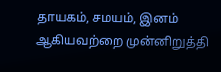தாயகம், சமயம், இனம் ஆகியவற்றை முன்னிறுத்தி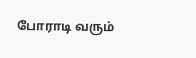போராடி வரும்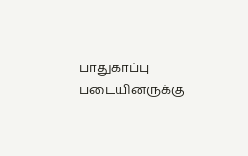பாதுகாப்பு படையினருக்கு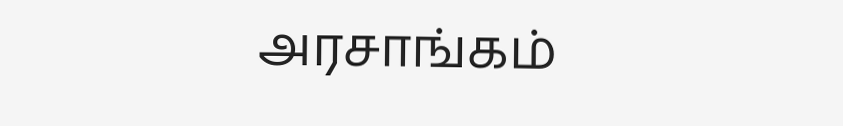அரசாங்கம்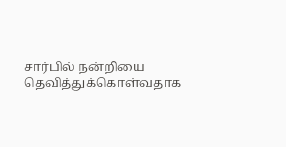சார்பில் நன்றியை தெவித்துக்கொள்வதாக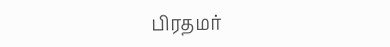பிரதமர்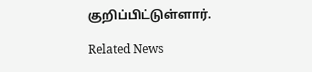குறிப்பிட்டுள்ளார்.

Related News